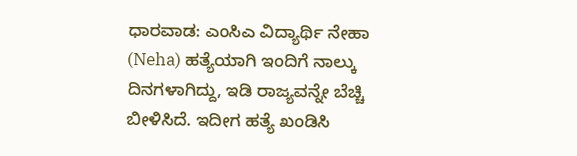ಧಾರವಾಡ: ಎಂಸಿಎ ವಿದ್ಯಾರ್ಥಿ ನೇಹಾ (Neha) ಹತ್ಯೆಯಾಗಿ ಇಂದಿಗೆ ನಾಲ್ಕು ದಿನಗಳಾಗಿದ್ದು, ಇಡಿ ರಾಜ್ಯವನ್ನೇ ಬೆಚ್ಚಿ ಬೀಳಿಸಿದೆ. ಇದೀಗ ಹತ್ಯೆ ಖಂಡಿಸಿ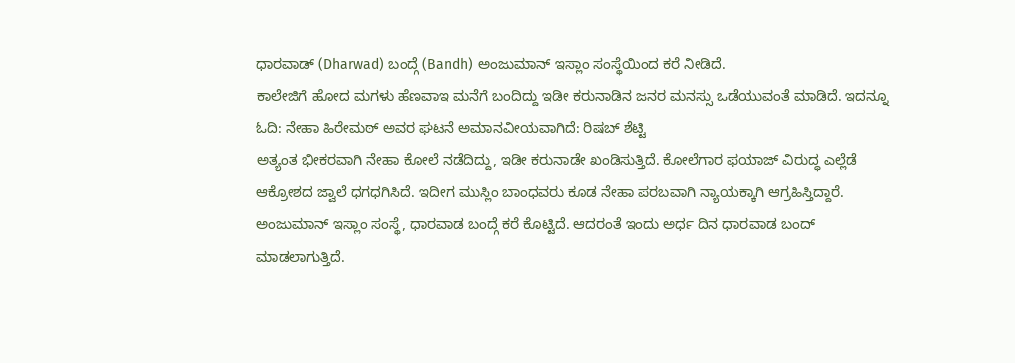ಧಾರವಾಡ್ (Dharwad) ಬಂದ್ಗೆ (Bandh) ಅಂಜುಮಾನ್ ಇಸ್ಲಾಂ ಸಂಸ್ಥೆಯಿಂದ ಕರೆ ನೀಡಿದೆ.
ಕಾಲೇಜಿಗೆ ಹೋದ ಮಗಳು ಹೆಣವಾಇ ಮನೆಗೆ ಬಂದಿದ್ದು ಇಡೀ ಕರುನಾಡಿನ ಜನರ ಮನಸ್ಸು ಒಡೆಯುವಂತೆ ಮಾಡಿದೆ. ಇದನ್ನೂ ಓದಿ: ನೇಹಾ ಹಿರೇಮಠ್ ಅವರ ಘಟನೆ ಅಮಾನವೀಯವಾಗಿದೆ: ರಿಷಬ್ ಶೆಟ್ಟಿ
ಅತ್ಯಂತ ಭೀಕರವಾಗಿ ನೇಹಾ ಕೋಲೆ ನಡೆದಿದ್ದು, ಇಡೀ ಕರುನಾಡೇ ಖಂಡಿಸುತ್ತಿದೆ. ಕೋಲೆಗಾರ ಫಯಾಜ್ ವಿರುದ್ಧ ಎಲ್ಲೆಡೆ ಆಕ್ರೋಶದ ಜ್ವಾಲೆ ಧಗಧಗಿಸಿದೆ. ಇದೀಗ ಮುಸ್ಲಿಂ ಬಾಂಧವರು ಕೂಡ ನೇಹಾ ಪರಬವಾಗಿ ನ್ಯಾಯಕ್ಕಾಗಿ ಆಗ್ರಹಿಸ್ತಿದ್ದಾರೆ. ಅಂಜುಮಾನ್ ಇಸ್ಲಾಂ ಸಂಸ್ಥೆ, ಧಾರವಾಡ ಬಂದ್ಗೆ ಕರೆ ಕೊಟ್ಟಿದೆ. ಆದರಂತೆ ಇಂದು ಅರ್ಧ ದಿನ ಧಾರವಾಡ ಬಂದ್ ಮಾಡಲಾಗುತ್ತಿದೆ.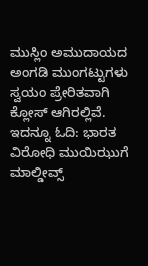ಮುಸ್ಲಿಂ ಅಮುದಾಯದ ಅಂಗಡಿ ಮುಂಗಟ್ಟುಗಳು ಸ್ವಯಂ ಪ್ರೇರಿತವಾಗಿ ಕ್ಲೋಸ್ ಆಗಿರಲ್ಲಿವೆ. ಇದನ್ನೂ ಓದಿ: ಭಾರತ ವಿರೋಧಿ ಮುಯಿಝುಗೆ ಮಾಲ್ಡೀವ್ಸ್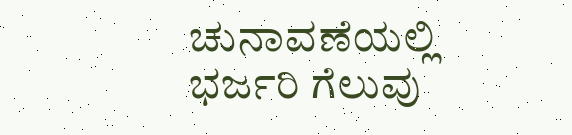ಚುನಾವಣೆಯಲ್ಲಿ ಭರ್ಜರಿ ಗೆಲುವು